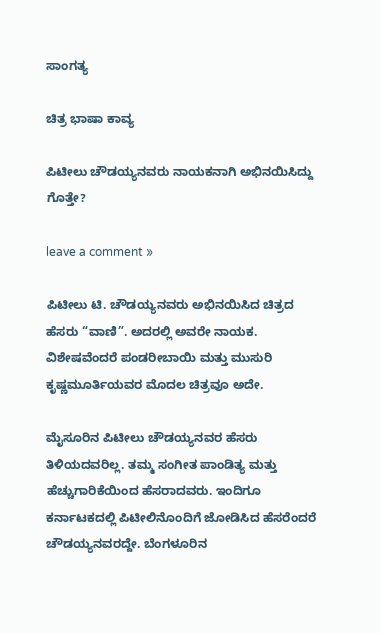ಸಾಂಗತ್ಯ

ಚಿತ್ರ ಭಾಷಾ ಕಾವ್ಯ

ಪಿಟೀಲು ಚೌಡಯ್ಯನವರು ನಾಯಕನಾಗಿ ಅಭಿನಯಿಸಿದ್ದು ಗೊತ್ತೇ?

leave a comment »

ಪಿಟೀಲು ಟಿ. ಚೌಡಯ್ಯನವರು ಅಭಿನಯಿಸಿದ ಚಿತ್ರದ ಹೆಸರು “ವಾಣಿ”. ಅದರಲ್ಲಿ ಅವರೇ ನಾಯಕ. ವಿಶೇಷವೆಂದರೆ ಪಂಡರೀಬಾಯಿ ಮತ್ತು ಮುಸುರಿ ಕೃಷ್ಣಮೂರ್ತಿಯವರ ಮೊದಲ ಚಿತ್ರವೂ ಅದೇ.

ಮೈಸೂರಿನ ಪಿಟೀಲು ಚೌಡಯ್ಯನವರ ಹೆಸರು ತಿಳಿಯದವರಿಲ್ಲ. ತಮ್ಮ ಸಂಗೀತ ಪಾಂಡಿತ್ಯ ಮತ್ತು ಹೆಚ್ಚುಗಾರಿಕೆಯಿಂದ ಹೆಸರಾದವರು. ಇಂದಿಗೂ ಕರ್ನಾಟಕದಲ್ಲಿ ಪಿಟೀಲಿನೊಂದಿಗೆ ಜೋಡಿಸಿದ ಹೆಸರೆಂದರೆ ಚೌಡಯ್ಯನವರದ್ದೇ. ಬೆಂಗಳೂರಿನ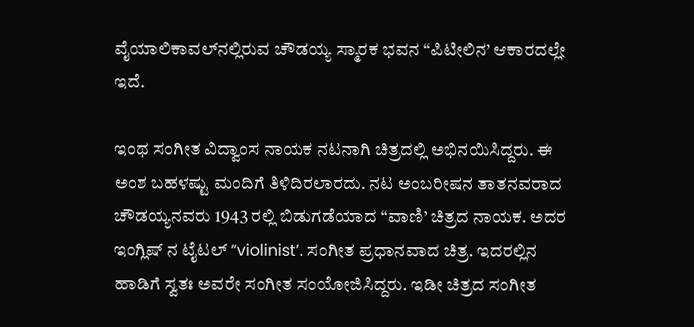ವೈಯಾಲಿಕಾವಲ್‌ನಲ್ಲಿರುವ ಚೌಡಯ್ಯ ಸ್ಮಾರಕ ಭವನ “ಪಿಟೀಲಿನ’ ಆಕಾರದಲ್ಲೇ ಇದೆ.

ಇಂಥ ಸಂಗೀತ ವಿದ್ವಾಂಸ ನಾಯಕ ನಟನಾಗಿ ಚಿತ್ರದಲ್ಲಿ ಅಭಿನಯಿಸಿದ್ದರು. ಈ ಅಂಶ ಬಹಳಷ್ಟು ಮಂದಿಗೆ ತಿಳಿದಿರಲಾರದು. ನಟ ಅಂಬರೀಷನ ತಾತನವರಾದ ಚೌಡಯ್ಯನವರು 1943 ರಲ್ಲಿ ಬಿಡುಗಡೆಯಾದ “ವಾಣಿ’ ಚಿತ್ರದ ನಾಯಕ. ಅದರ ಇಂಗ್ಲಿಷ್ ನ ಟೈಟಲ್ “violinist’. ಸಂಗೀತ ಪ್ರಧಾನವಾದ ಚಿತ್ರ. ಇದರಲ್ಲಿನ ಹಾಡಿಗೆ ಸ್ವತಃ ಅವರೇ ಸಂಗೀತ ಸಂಯೋಜಿಸಿದ್ದರು. ಇಡೀ ಚಿತ್ರದ ಸಂಗೀತ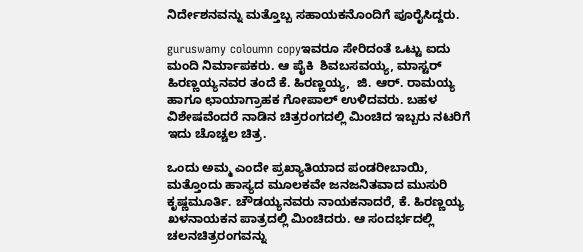ನಿರ್ದೇಶನವನ್ನು ಮತ್ತೊಬ್ಬ ಸಹಾಯಕನೊಂದಿಗೆ ಪೂರೈಸಿದ್ದರು.

guruswamy coloumn copyಇವರೂ ಸೇರಿದಂತೆ ಒಟ್ಟು ಐದು  ಮಂದಿ ನಿರ್ಮಾಪಕರು. ಆ ಪೈಕಿ  ಶಿವಬಸವಯ್ಯ, ಮಾಸ್ಟರ್  ಹಿರಣ್ಣಯ್ಯನವರ ತಂದೆ ಕೆ. ಹಿರಣ್ಣಯ್ಯ,  ಜಿ. ಆರ್. ರಾಮಯ್ಯ ಹಾಗೂ ಛಾಯಾಗ್ರಾಹಕ ಗೋಪಾಲ್ ಉಳಿದವರು. ಬಹಳ ವಿಶೇಷವೆಂದರೆ ನಾಡಿನ ಚಿತ್ರರಂಗದಲ್ಲಿ ಮಿಂಚಿದ ಇಬ್ಬರು ನಟರಿಗೆ ಇದು ಚೊಚ್ಚಲ ಚಿತ್ರ.

ಒಂದು ಅಮ್ಮ ಎಂದೇ ಪ್ರಖ್ಯಾತಿಯಾದ ಪಂಡರೀಬಾಯಿ, ಮತ್ತೊಂದು ಹಾಸ್ಯದ ಮೂಲಕವೇ ಜನಜನಿತವಾದ ಮುಸುರಿ ಕೃಷ್ಣಮೂರ್ತಿ. ಚೌಡಯ್ಯನವರು ನಾಯಕನಾದರೆ, ಕೆ. ಹಿರಣ್ಣಯ್ಯ ಖಳನಾಯಕನ ಪಾತ್ರದಲ್ಲಿ ಮಿಂಚಿದರು. ಆ ಸಂದರ್ಭದಲ್ಲಿ ಚಲನಚಿತ್ರರಂಗವನ್ನು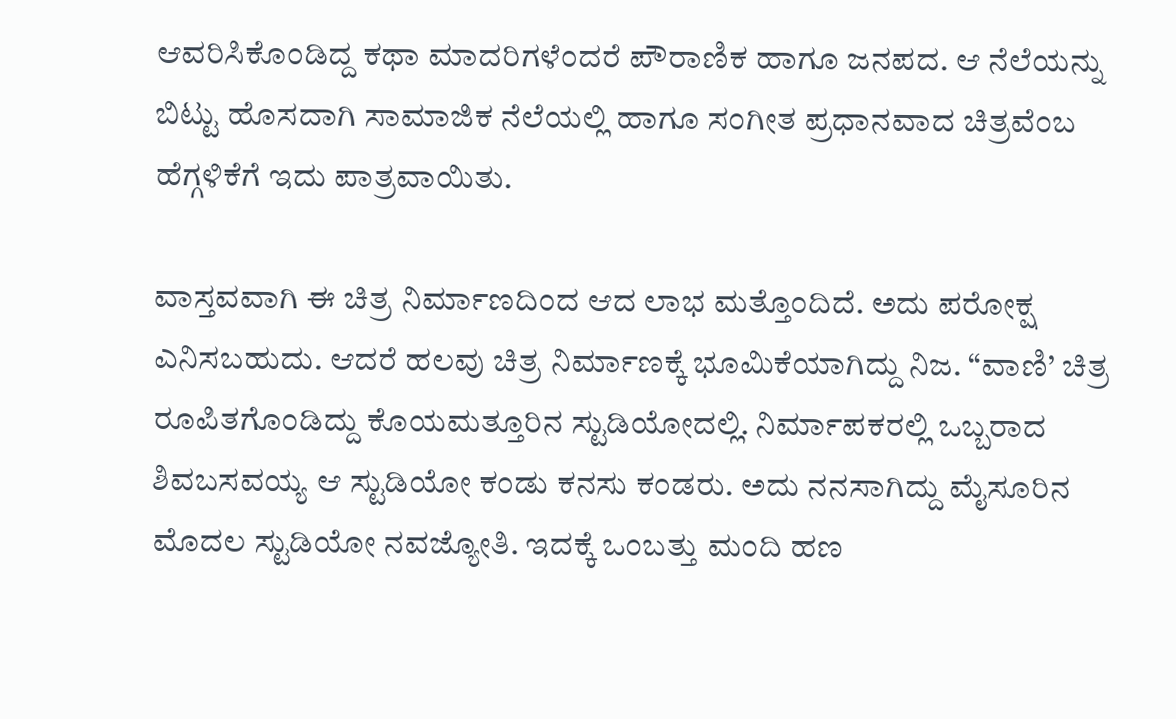ಆವರಿಸಿಕೊಂಡಿದ್ದ ಕಥಾ ಮಾದರಿಗಳೆಂದರೆ ಪೌರಾಣಿಕ ಹಾಗೂ ಜನಪದ. ಆ ನೆಲೆಯನ್ನು ಬಿಟ್ಟು ಹೊಸದಾಗಿ ಸಾಮಾಜಿಕ ನೆಲೆಯಲ್ಲಿ ಹಾಗೂ ಸಂಗೀತ ಪ್ರಧಾನವಾದ ಚಿತ್ರವೆಂಬ ಹೆಗ್ಗಳಿಕೆಗೆ ಇದು ಪಾತ್ರವಾಯಿತು.

ವಾಸ್ತವವಾಗಿ ಈ ಚಿತ್ರ ನಿರ್ಮಾಣದಿಂದ ಆದ ಲಾಭ ಮತ್ತೊಂದಿದೆ. ಅದು ಪರೋಕ್ಷ ಎನಿಸಬಹುದು. ಆದರೆ ಹಲವು ಚಿತ್ರ ನಿರ್ಮಾಣಕ್ಕೆ ಭೂಮಿಕೆಯಾಗಿದ್ದು ನಿಜ. “ವಾಣಿ’ ಚಿತ್ರ ರೂಪಿತಗೊಂಡಿದ್ದು ಕೊಯಮತ್ತೂರಿನ ಸ್ಟುಡಿಯೋದಲ್ಲಿ. ನಿರ್ಮಾಪಕರಲ್ಲಿ ಒಬ್ಬರಾದ ಶಿವಬಸವಯ್ಯ ಆ ಸ್ಟುಡಿಯೋ ಕಂಡು ಕನಸು ಕಂಡರು. ಅದು ನನಸಾಗಿದ್ದು ಮೈಸೂರಿನ ಮೊದಲ ಸ್ಟುಡಿಯೋ ನವಜ್ಯೋತಿ. ಇದಕ್ಕೆ ಒಂಬತ್ತು ಮಂದಿ ಹಣ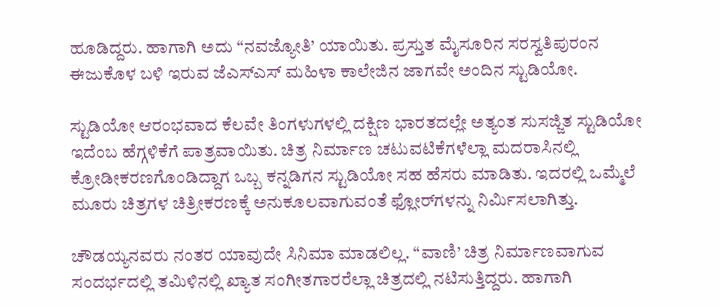ಹೂಡಿದ್ದರು. ಹಾಗಾಗಿ ಅದು “ನವಜ್ಯೋತಿ’ ಯಾಯಿತು. ಪ್ರಸ್ತುತ ಮೈಸೂರಿನ ಸರಸ್ವತಿಪುರಂನ ಈಜುಕೊಳ ಬಳಿ ಇರುವ ಜೆಎಸ್‌ಎಸ್ ಮಹಿಳಾ ಕಾಲೇಜಿನ ಜಾಗವೇ ಅಂದಿನ ಸ್ಟುಡಿಯೋ.

ಸ್ಟುಡಿಯೋ ಆರಂಭವಾದ ಕೆಲವೇ ತಿಂಗಳುಗಳಲ್ಲಿ ದಕ್ಷಿಣ ಭಾರತದಲ್ಲೇ ಅತ್ಯಂತ ಸುಸಜ್ಜಿತ ಸ್ಟುಡಿಯೋ ಇದೆಂಬ ಹೆಗ್ಗಳಿಕೆಗೆ ಪಾತ್ರವಾಯಿತು. ಚಿತ್ರ ನಿರ್ಮಾಣ ಚಟುವಟಿಕೆಗಳೆಲ್ಲಾ ಮದರಾಸಿನಲ್ಲಿ ಕ್ರೋಡೀಕರಣಗೊಂಡಿದ್ದಾಗ ಒಬ್ಬ ಕನ್ನಡಿಗನ ಸ್ಟುಡಿಯೋ ಸಹ ಹೆಸರು ಮಾಡಿತು. ಇದರಲ್ಲಿ ಒಮ್ಮೆಲೆ ಮೂರು ಚಿತ್ರಗಳ ಚಿತ್ರೀಕರಣಕ್ಕೆ ಅನುಕೂಲವಾಗುವಂತೆ ಫ್ಲೋರ್‌ಗಳನ್ನು ನಿರ್ಮಿಸಲಾಗಿತ್ತು.

ಚೌಡಯ್ಯನವರು ನಂತರ ಯಾವುದೇ ಸಿನಿಮಾ ಮಾಡಲಿಲ್ಲ. “ವಾಣಿ’ ಚಿತ್ರ ನಿರ್ಮಾಣವಾಗುವ ಸಂದರ್ಭದಲ್ಲಿ ತಮಿಳಿನಲ್ಲಿ ಖ್ಯಾತ ಸಂಗೀತಗಾರರೆಲ್ಲಾ ಚಿತ್ರದಲ್ಲಿ ನಟಿಸುತ್ತಿದ್ದರು. ಹಾಗಾಗಿ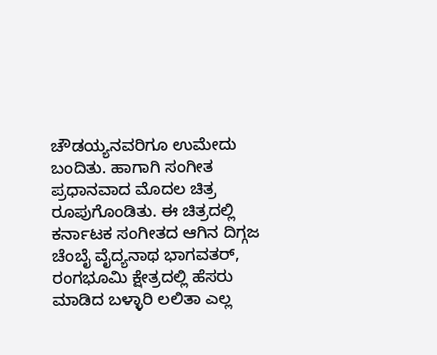ಚೌಡಯ್ಯನವರಿಗೂ ಉಮೇದು ಬಂದಿತು. ಹಾಗಾಗಿ ಸಂಗೀತ ಪ್ರಧಾನವಾದ ಮೊದಲ ಚಿತ್ರ ರೂಪುಗೊಂಡಿತು. ಈ ಚಿತ್ರದಲ್ಲಿ ಕರ್ನಾಟಕ ಸಂಗೀತದ ಆಗಿನ ದಿಗ್ಗಜ ಚೆಂಬೈ ವೈದ್ಯನಾಥ ಭಾಗವತರ್, ರಂಗಭೂಮಿ ಕ್ಷೇತ್ರದಲ್ಲಿ ಹೆಸರು ಮಾಡಿದ ಬಳ್ಳಾರಿ ಲಲಿತಾ ಎಲ್ಲ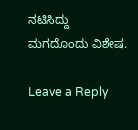ನಟಿಸಿದ್ದು ಮಗದೊಂದು ವಿಶೇಷ.

Leave a Reply